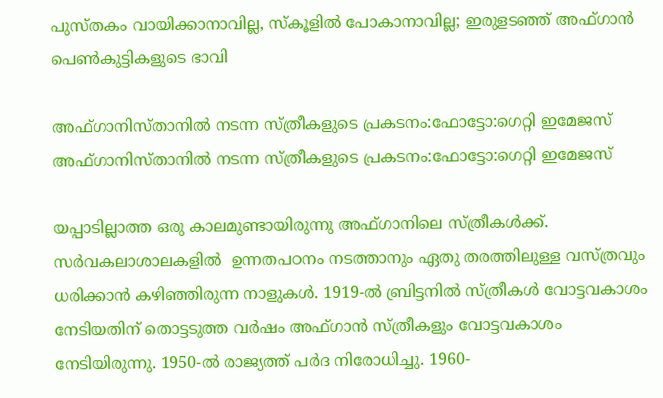പുസ്തകം വായിക്കാനാവില്ല, സ്‌കൂളിൽ പോകാനാവില്ല; ഇരുളടഞ്ഞ്‌ അഫ്ഗാൻ പെൺകുട്ടികളുടെ ഭാവി

അഫ്ഗാനിസ്താനിൽ നടന്ന സ്ത്രീകളുടെ പ്രകടനം:ഫോട്ടോ:ഗെറ്റി ഇമേജസ്
അഫ്ഗാനിസ്താനിൽ നടന്ന സ്ത്രീകളുടെ പ്രകടനം:ഫോട്ടോ:ഗെറ്റി ഇമേജസ്

യപ്പാടില്ലാത്ത ഒരു കാലമുണ്ടായിരുന്നു അഫ്ഗാനിലെ സ്ത്രീകള്‍ക്ക്. സര്‍വകലാശാലകളില്‍  ഉന്നതപഠനം നടത്താനും ഏതു തരത്തിലുള്ള വസ്ത്രവും ധരിക്കാൻ കഴിഞ്ഞിരുന്ന നാളുകള്‍. 1919-ല്‍ ബ്രിട്ടനില്‍ സ്ത്രീകള്‍ വോട്ടവകാശം നേടിയതിന് തൊട്ടടുത്ത വര്‍ഷം അഫ്ഗാന്‍ സ്ത്രീകളും വോട്ടവകാശം നേടിയിരുന്നു. 1950-ല്‍ രാജ്യത്ത് പര്‍ദ നിരോധിച്ചു. 1960-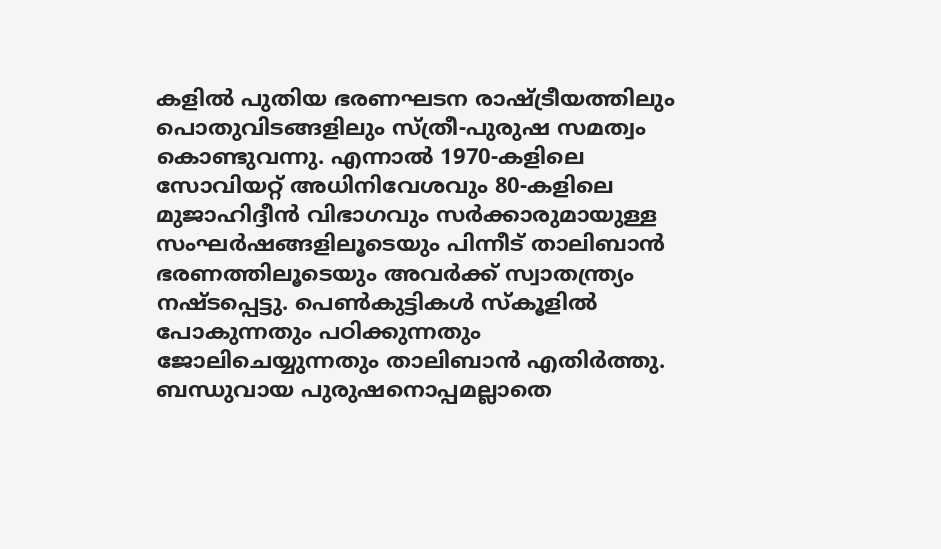കളില്‍ പുതിയ ഭരണഘടന രാഷ്ട്രീയത്തിലും പൊതുവിടങ്ങളിലും സ്ത്രീ-പുരുഷ സമത്വം കൊണ്ടുവന്നു. എന്നാല്‍ 1970-കളിലെ സോവിയറ്റ് അധിനിവേശവും 80-കളിലെ മുജാഹിദ്ദീന്‍ വിഭാഗവും സര്‍ക്കാരുമായുള്ള സംഘര്‍ഷങ്ങളിലൂടെയും പിന്നീട് താലിബാന്‍ ഭരണത്തിലൂടെയും അവര്‍ക്ക് സ്വാതന്ത്ര്യം നഷ്ടപ്പെട്ടു. പെണ്‍കുട്ടികള്‍ സ്‌കൂളില്‍ പോകുന്നതും പഠിക്കുന്നതും ജോലിചെയ്യുന്നതും താലിബാന്‍ എതിര്‍ത്തു. ബന്ധുവായ പുരുഷനൊപ്പമല്ലാതെ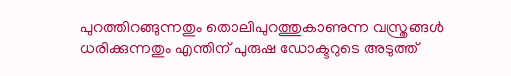പുറത്തിറങ്ങുന്നതും തൊലിപുറത്തുകാണുന്ന വസ്ത്രങ്ങള്‍ ധരിക്കുന്നതും എന്തിന് പുരുഷ ഡോക്ടറുടെ അടുത്ത്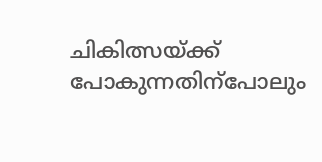ചികിത്സയ്ക്ക് പോകുന്നതിന്പോലും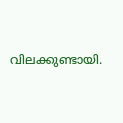വിലക്കുണ്ടായി.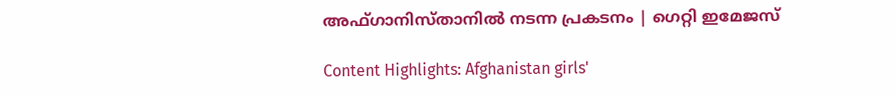അഫ്ഗാനിസ്താനിൽ നടന്ന പ്രകടനം | ഗെറ്റി ഇമേജസ്

Content Highlights: Afghanistan girls'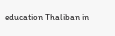education Thaliban in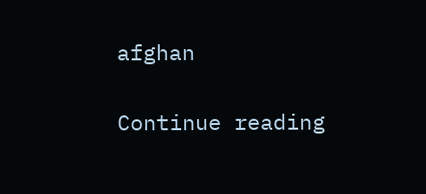afghan

Continue reading